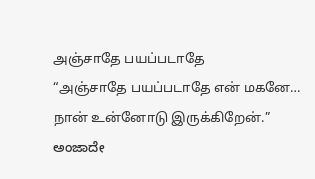அஞ்சாதே பயப்படாதே
“அஞ்சாதே பயப்படாதே என் மகனே… நான் உன்னோடு இருக்கிறேன்.”
ಅಂಜಾದೇ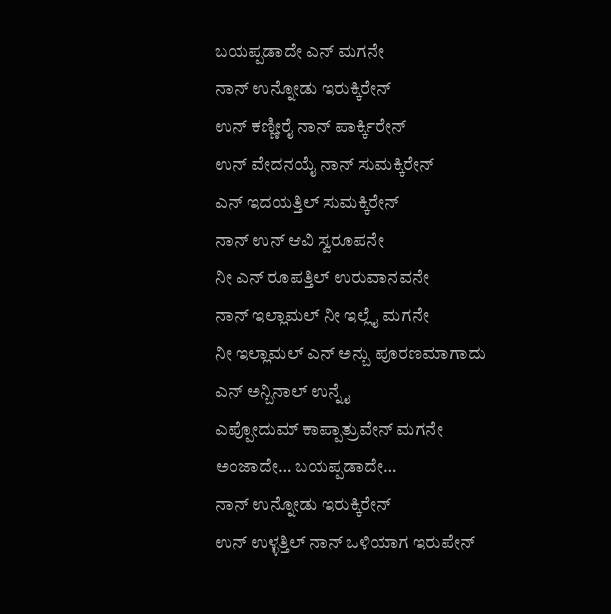ಬಯಪ್ಪಡಾದೇ ಎನ್ ಮಗನೇ
ನಾನ್ ಉನ್ನೋಡು ಇರುಕ್ಕಿರೇನ್
ಉನ್ ಕಣ್ಣೀರೈ ನಾನ್ ಪಾರ್ಕ್ಕಿರೇನ್
ಉನ್ ವೇದನಯೈ ನಾನ್ ಸುಮಕ್ಕಿರೇನ್
ಎನ್ ಇದಯತ್ತಿಲ್ ಸುಮಕ್ಕಿರೇನ್
ನಾನ್ ಉನ್ ಆವಿ ಸ್ವರೂಪನೇ
ನೀ ಎನ್ ರೂಪತ್ತಿಲ್ ಉರುವಾನವನೇ
ನಾನ್ ಇಲ್ಲಾಮಲ್ ನೀ ಇಲ್ಲೈ ಮಗನೇ
ನೀ ಇಲ್ಲಾಮಲ್ ಎನ್ ಅನ್ಬು ಪೂರಣಮಾಗಾದು
ಎನ್ ಅನ್ಬಿನಾಲ್ ಉನ್ನೈ
ಎಪ್ಪೋದುಮ್ ಕಾಪ್ಪಾತ್ರುವೇನ್ ಮಗನೇ
ಅಂಜಾದೇ… ಬಯಪ್ಪಡಾದೇ…
ನಾನ್ ಉನ್ನೋಡು ಇರುಕ್ಕಿರೇನ್
ಉನ್ ಉಳ್ಳತ್ತಿಲ್ ನಾನ್ ಒಳಿಯಾಗ ಇರುಪೇನ್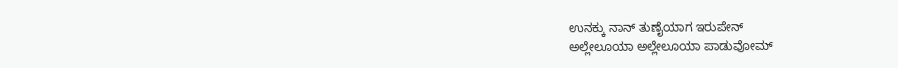ಉನಕ್ಕು ನಾನ್ ತುಣೈಯಾಗ ಇರುಪೇನ್
ಅಲ್ಲೇಲೂಯಾ ಅಲ್ಲೇಲೂಯಾ ಪಾಡುವೋಮ್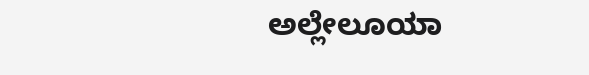ಅಲ್ಲೇಲೂಯಾ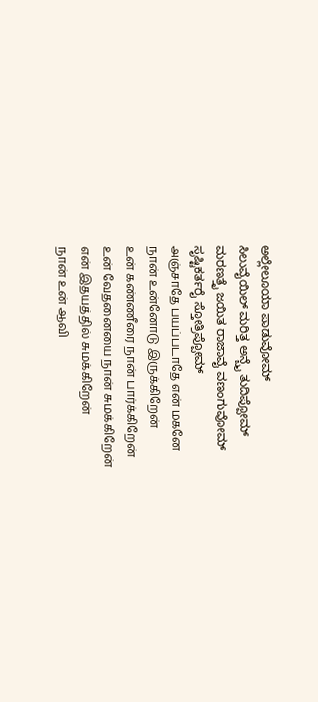ಅಲ್ಲೇಲೂಯಾ ಪಾಡುವೋಮ್
ಸಿಲುವೈಯಿಲ್ ಮರಿತ್ತ ಅನ್ಬೈ ತುದಿಪ್ಪೋಮ್
ಮರಣತ್ತೈ ಜಯಿತ ರಾಜಾವೈ ವಣಂಗುವೋಮ್
ಸೃಷ್ಟಿಕರ್ತರೈ ಸ್ತೋತ್ರಿಪ್ಪೋಮ್
அஞ்சாதே பயப்படாதே என் மகனே
நான் உன்னோடு இருக்கிறேன்
உன் கண்ணீரை நான் பார்க்கிறேன்
உன் வேதனையை நான் சுமக்கிறேன்
என் இதயத்தில் சுமக்கிறேன்
நான் உன் ஆவி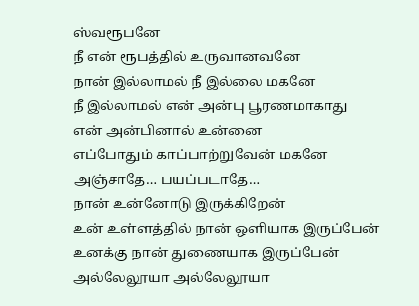ஸ்வரூபனே
நீ என் ரூபத்தில் உருவானவனே
நான் இல்லாமல் நீ இல்லை மகனே
நீ இல்லாமல் என் அன்பு பூரணமாகாது
என் அன்பினால் உன்னை
எப்போதும் காப்பாற்றுவேன் மகனே
அஞ்சாதே… பயப்படாதே…
நான் உன்னோடு இருக்கிறேன்
உன் உள்ளத்தில் நான் ஒளியாக இருப்பேன்
உனக்கு நான் துணையாக இருப்பேன்
அல்லேலூயா அல்லேலூயா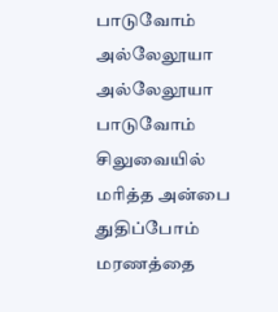பாடுவோம்
அல்லேலூயா அல்லேலூயா பாடுவோம்
சிலுவையில் மரித்த அன்பை துதிப்போம்
மரணத்தை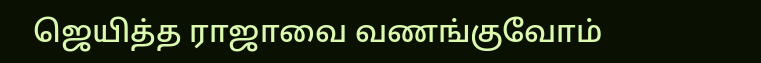ஜெயித்த ராஜாவை வணங்குவோம்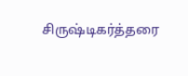சிருஷ்டிகர்த்தரை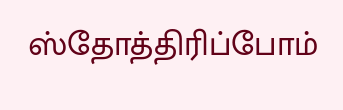ஸ்தோத்திரிப்போம்